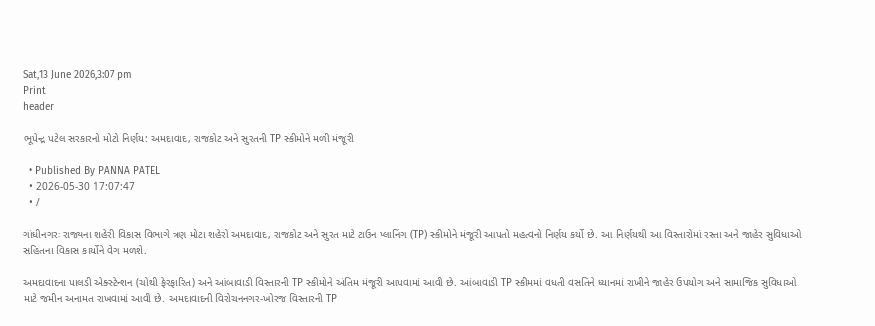Sat,13 June 2026,3:07 pm
Print
header

ભૂપેન્દ્ર પટેલ સરકારનો મોટો નિર્ણય: અમદાવાદ, રાજકોટ અને સુરતની TP સ્કીમોને મળી મંજૂરી

  • Published By PANNA PATEL
  • 2026-05-30 17:07:47
  • /

ગાંધીનગરઃ રાજ્યના શહેરી વિકાસ વિભાગે ત્રણ મોટા શહેરો અમદાવાદ, રાજકોટ અને સુરત માટે ટાઉન પ્લાનિંગ (TP) સ્કીમોને મંજૂરી આપતો મહત્વનો નિર્ણય કર્યો છે. આ નિર્ણયથી આ વિસ્તારોમાં રસ્તા અને જાહેર સુવિધાઓ સહિતના વિકાસ કાર્યોને વેગ મળશે.

અમદાવાદના પાલડી એક્સ્ટેન્શન (ચોથી ફેરફારિત) અને આંબાવાડી વિસ્તારની TP સ્કીમોને અંતિમ મંજૂરી આપવામાં આવી છે. આંબાવાડી TP સ્કીમમાં વધતી વસતિને ધ્યાનમાં રાખીને જાહેર ઉપયોગ અને સામાજિક સુવિધાઓ માટે જમીન અનામત રાખવામાં આવી છે. અમદાવાદની વિરોચનનગર-ખોરજ વિસ્તારની TP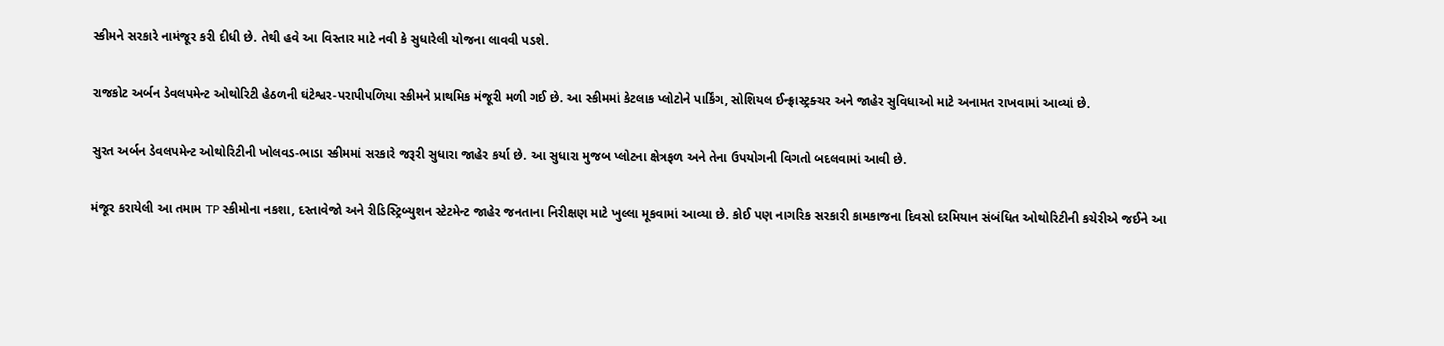સ્કીમને સરકારે નામંજૂર કરી દીધી છે. તેથી હવે આ વિસ્તાર માટે નવી કે સુધારેલી યોજના લાવવી પડશે.

રાજકોટ અર્બન ડેવલપમેન્ટ ઓથોરિટી હેઠળની ઘંટેશ્વર-પરાપીપળિયા સ્કીમને પ્રાથમિક મંજૂરી મળી ગઈ છે. આ સ્કીમમાં કેટલાક પ્લોટોને પાર્કિંગ, સોશિયલ ઈન્ફ્રાસ્ટ્રક્ચર અને જાહેર સુવિધાઓ માટે અનામત રાખવામાં આવ્યાં છે.

સુરત અર્બન ડેવલપમેન્ટ ઓથોરિટીની ખોલવડ-ભાડા સ્કીમમાં સરકારે જરૂરી સુધારા જાહેર કર્યા છે. આ સુધારા મુજબ પ્લોટના ક્ષેત્રફળ અને તેના ઉપયોગની વિગતો બદલવામાં આવી છે.

મંજૂર કરાયેલી આ તમામ TP સ્કીમોના નકશા, દસ્તાવેજો અને રીડિસ્ટ્રિબ્યુશન સ્ટેટમેન્ટ જાહેર જનતાના નિરીક્ષણ માટે ખુલ્લા મૂકવામાં આવ્યા છે. કોઈ પણ નાગરિક સરકારી કામકાજના દિવસો દરમિયાન સંબંધિત ઓથોરિટીની કચેરીએ જઈને આ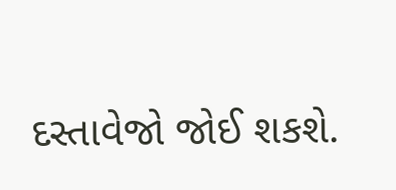દસ્તાવેજો જોઈ શકશે.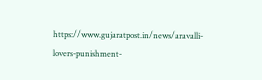https://www.gujaratpost.in/news/aravalli-lovers-punishment-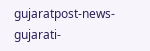gujaratpost-news-gujarati-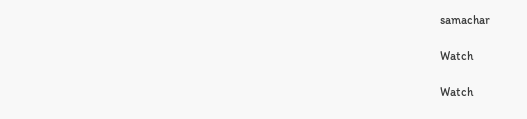samachar

Watch

Watch